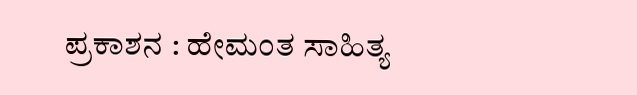ಪ್ರಕಾಶನ : ಹೇಮಂತ ಸಾಹಿತ್ಯ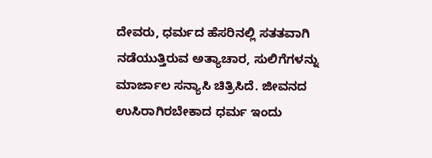ದೇವರು, ಧರ್ಮದ ಹೆಸರಿನಲ್ಲಿ ಸತತವಾಗಿ ನಡೆಯುತ್ತಿರುವ ಅತ್ಯಾಚಾರ, ಸುಲಿಗೆಗಳನ್ನು ಮಾರ್ಜಾಲ ಸನ್ಯಾಸಿ ಚಿತ್ರಿಸಿದೆ. ಜೀವನದ ಉಸಿರಾಗಿರಬೇಕಾದ ಧರ್ಮ ಇಂದು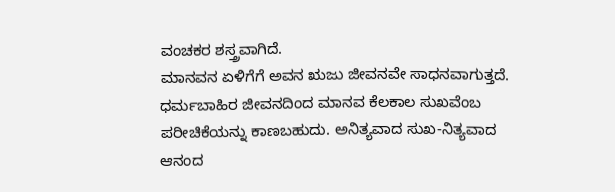ವಂಚಕರ ಶಸ್ತ್ರವಾಗಿದೆ.
ಮಾನವನ ಏಳಿಗೆಗೆ ಅವನ ಋಜು ಜೀವನವೇ ಸಾಧನವಾಗುತ್ತದೆ. ಧರ್ಮಬಾಹಿರ ಜೀವನದಿಂದ ಮಾನವ ಕೆಲಕಾಲ ಸುಖವೆಂಬ ಪರೀಚಿಕೆಯನ್ನು ಕಾಣಬಹುದು. ಅನಿತ್ಯವಾದ ಸುಖ-ನಿತ್ಯವಾದ ಆನಂದ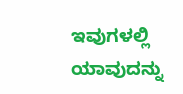ಇವುಗಳಲ್ಲಿ ಯಾವುದನ್ನು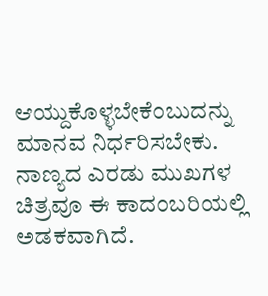ಆಯ್ದುಕೊಳ್ಳಬೇಕೆಂಬುದನ್ನು ಮಾನವ ನಿರ್ಧರಿಸಬೇಕು. ನಾಣ್ಯದ ಎರಡು ಮುಖಗಳ ಚಿತ್ರವೂ ಈ ಕಾದಂಬರಿಯಲ್ಲಿ ಅಡಕವಾಗಿದೆ.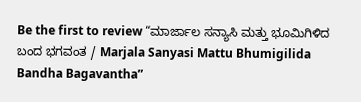Be the first to review “ಮಾರ್ಜಾಲ ಸನ್ಯಾಸಿ ಮತ್ತು ಭೂಮಿಗಿಳಿದ ಬಂದ ಭಗವಂತ / Marjala Sanyasi Mattu Bhumigilida Bandha Bagavantha”